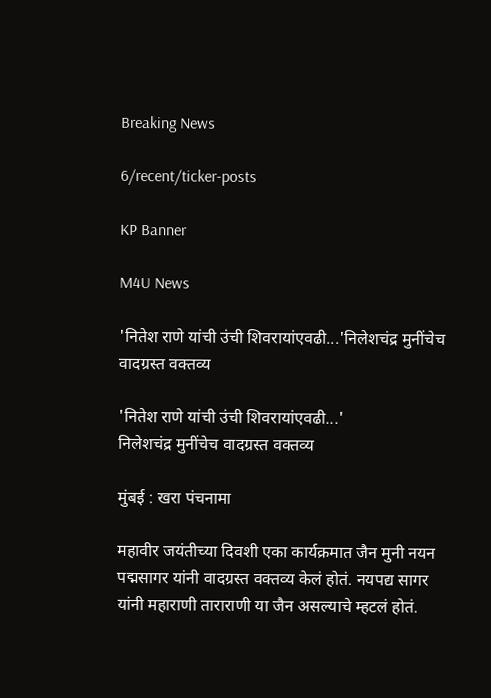Breaking News

6/recent/ticker-posts

KP Banner

M4U News

'नितेश राणे यांची उंची शिवरायांएवढी...'निलेशचंद्र मुनींचेच वादग्रस्त वक्तव्य

'नितेश राणे यांची उंची शिवरायांएवढी...'
निलेशचंद्र मुनींचेच वादग्रस्त वक्तव्य

मुंबई : खरा पंचनामा

महावीर जयंतीच्या दिवशी एका कार्यक्रमात जैन मुनी नयन पद्मसागर यांनी वादग्रस्त वक्तव्य केलं होतं. नयपद्य सागर यांनी महाराणी ताराराणी या जैन असल्याचे म्हटलं होतं.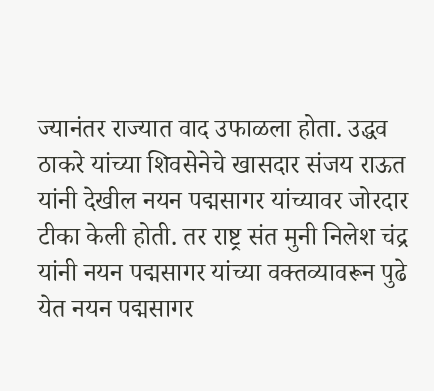ज्यानंतर राज्यात वाद उफाळला होता. उद्धव ठाकरे यांच्या शिवसेनेचे खासदार संजय राऊत यांनी देखील नयन पद्मसागर यांच्यावर जोरदार टीका केली होती. तर राष्ट्र संत मुनी निलेश चंद्र यांनी नयन पद्मसागर यांच्या वक्तव्यावरून पुढे येत नयन पद्मसागर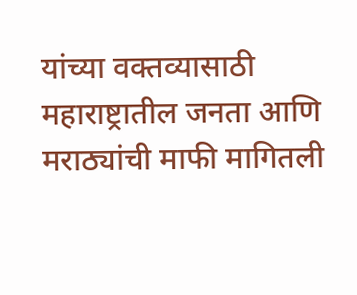यांच्या वक्तव्यासाठी महाराष्ट्रातील जनता आणि मराठ्यांची माफी मागितली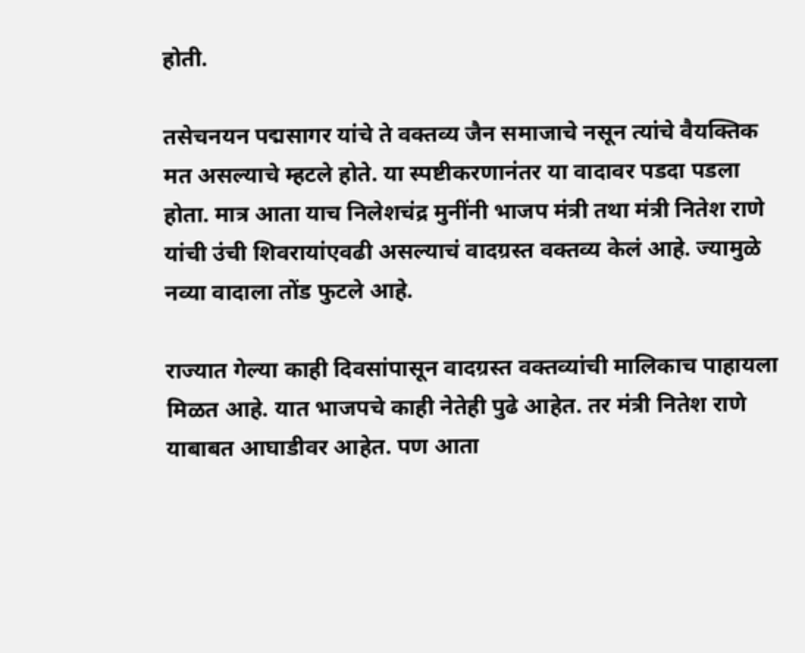होती.

तसेचनयन पद्मसागर यांचे ते वक्तव्य जैन समाजाचे नसून त्यांचे वैयक्तिक मत असल्याचे म्हटले होते. या स्पष्टीकरणानंतर या वादावर पडदा पडला होता. मात्र आता याच निलेशचंद्र मुनींनी भाजप मंत्री तथा मंत्री नितेश राणे यांची उंची शिवरायांएवढी असल्याचं वादग्रस्त वक्तव्य केलं आहे. ज्यामुळे नव्या वादाला तोंड फुटले आहे.

राज्यात गेल्या काही दिवसांपासून वादग्रस्त वक्तव्यांची मालिकाच पाहायला मिळत आहे. यात भाजपचे काही नेतेही पुढे आहेत. तर मंत्री नितेश राणे याबाबत आघाडीवर आहेत. पण आता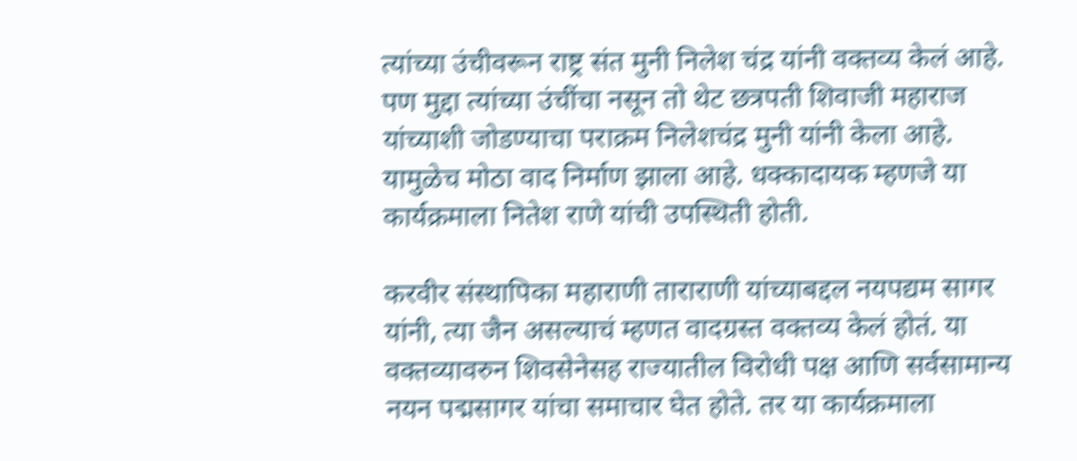त्यांच्या उंचीवरून राष्ट्र संत मुनी निलेश चंद्र यांनी वक्तव्य केलं आहे. पण मुद्दा त्यांच्या उंचींचा नसून तो थेट छत्रपती शिवाजी महाराज यांच्याशी जोडण्याचा पराक्रम निलेशचंद्र मुनी यांनी केला आहे. यामुळेच मोठा वाद निर्माण झाला आहे. धक्कादायक म्हणजे या कार्यक्रमाला नितेश राणे यांची उपस्थिती होती.

करवीर संस्थापिका महाराणी ताराराणी यांच्याबद्दल नयपद्यम सागर यांनी, त्या जैन असल्याचं म्हणत वादग्रस्त वक्तव्य केलं होतं. या वक्तव्यावरुन शिवसेनेसह राज्यातील विरोधी पक्ष आणि सर्वसामान्य नयन पद्मसागर यांचा समाचार घेत होते. तर या कार्यक्रमाला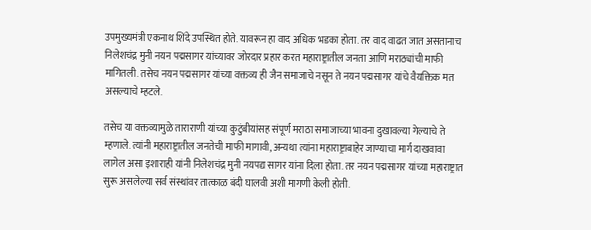उपमुख्यमंत्री एकनाथ शिंदे उपस्थित होते. यावरून हा वाद अधिक भडका होता. तर वाद वाढत जात असतानाच निलेशचंद्र मुनी नयन पद्मसागर यांच्यावर जोरदार प्रहार करत महाराष्ट्रातील जनता आणि मराठ्यांची माफी मागितली. तसेच नयन पद्मसागर यांच्या वक्तव्य ही जैन समाजाचे नसून ते नयन पद्मसागर यांचे वैयक्तिक मत असल्याचे म्हटले.

तसेच या वक्तव्यामुळे ताराराणी यांच्या कुटुंबीयांसह संपूर्ण मराठा समाजाच्या भावना दुखावल्या गेल्याचे ते म्हणाले. त्यांनी महाराष्ट्रातील जनतेची माफी मागावी, अन्यथा त्यांना महाराष्ट्राबाहेर जाण्याचा मार्ग दाखवावा लागेल असा इशाराही यांनी निलेशचंद्र मुनी नयपद्य सागर यांना दिला होता. तर नयन पद्मसागर यांच्या महाराष्ट्रात सुरू असलेल्या सर्व संस्थांवर तात्काळ बंदी घालवी अशी मागणी केली होती.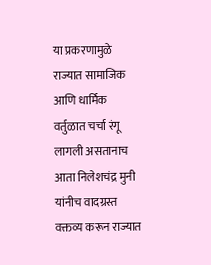या प्रकरणामुळे राज्यात सामाजिक आणि धार्मिक वर्तुळात चर्चा रंगू लागली असतानाच आता निलेशचंद्र मुनी यांनीच वादग्रस्त वक्तव्य करून राज्यात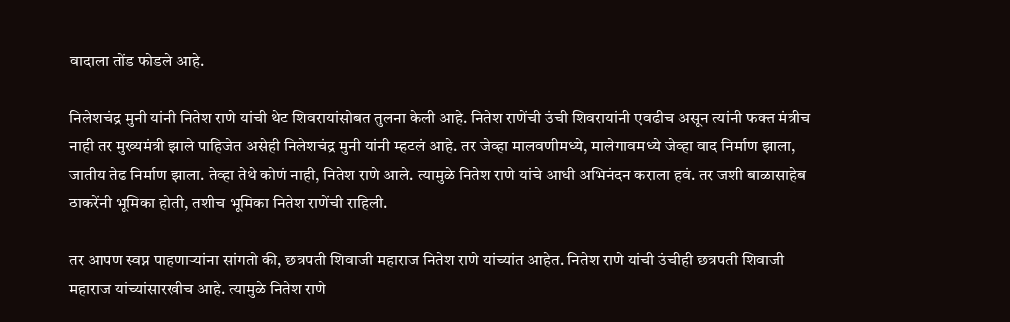वादाला तोंड फोडले आहे.

निलेशचंद्र मुनी यांनी नितेश राणे यांची थेट शिवरायांसोबत तुलना केली आहे. नितेश राणेंची उंची शिवरायांनी एवढीच असून त्यांनी फक्त मंत्रीच नाही तर मुख्यमंत्री झाले पाहिजेत असेही निलेशचंद्र मुनी यांनी म्हटलं आहे. तर जेव्हा मालवणीमध्ये, मालेगावमध्ये जेव्हा वाद निर्माण झाला, जातीय तेढ निर्माण झाला. तेव्हा तेथे कोणं नाही, नितेश राणे आले. त्यामुळे नितेश राणे यांचे आधी अभिनंदन कराला हवं. तर जशी बाळासाहेब ठाकरेंनी भूमिका होती, तशीच भूमिका नितेश राणेंची राहिली.

तर आपण स्वप्न पाहणाऱ्यांना सांगतो की, छत्रपती शिवाजी महाराज नितेश राणे यांच्यांत आहेत. नितेश राणे यांची उंचीही छत्रपती शिवाजी महाराज यांच्यांसारखीच आहे. त्यामुळे नितेश राणे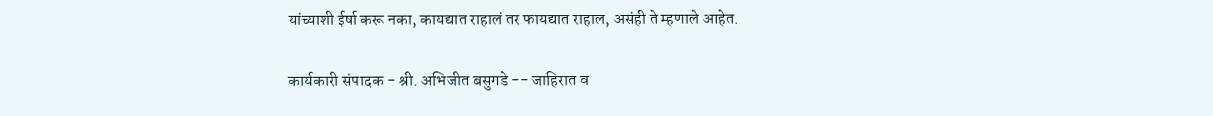यांच्याशी ईर्षा करू नका, कायद्यात राहालं तर फायद्यात राहाल, असंही ते म्हणाले आहेत.

कार्यकारी संपादक - श्री. अभिजीत बसुगडे -- जाहिरात व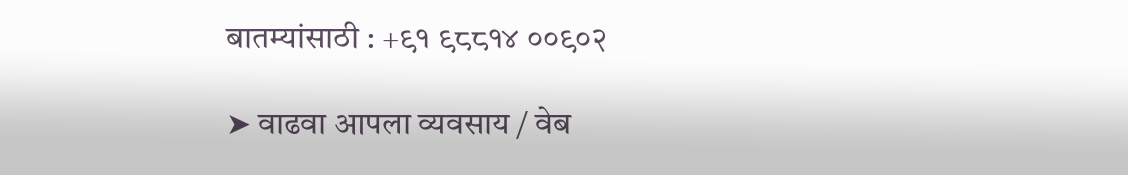बातम्यांसाठी : +९१ ९८८१४ ००९०२

➤ वाढवा आपला व्यवसाय / वेब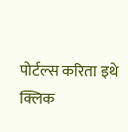पोर्टल्स करिता इथे क्लिक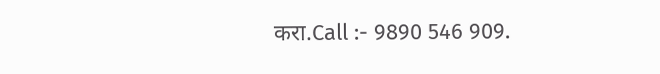करा.Call :- 9890 546 909.